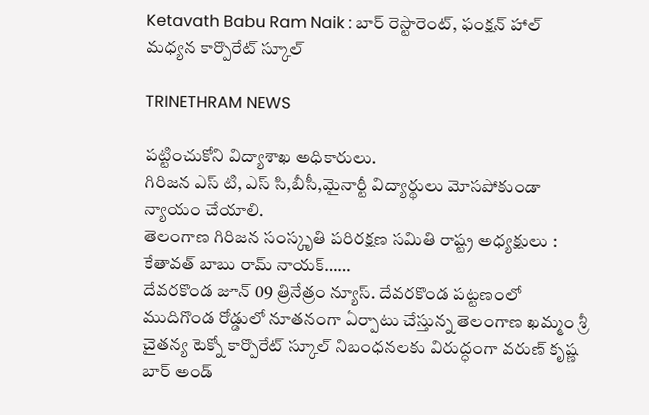Ketavath Babu Ram Naik : బార్ రెస్టారెంట్, ఫంక్షన్ హాల్ మధ్యన కార్పొరేట్ స్కూల్

TRINETHRAM NEWS

పట్టించుకోని విద్యాశాఖ అధికారులు.
గిరిజన ఎస్ టి, ఎస్ సి,బీసీ,మైనార్టీ విద్యార్థులు మోసపోకుండా న్యాయం చేయాలి.
తెలంగాణ గిరిజన సంస్కృతి పరిరక్షణ సమితి రాష్ట్ర అధ్యక్షులు : కేతావత్ బాబు రామ్ నాయక్……
దేవరకొండ జూన్ 09 త్రినేత్రం న్యూస్. దేవరకొండ పట్టణంలో ముదిగొండ రోడ్డులో నూతనంగా ఏర్పాటు చేస్తున్న తెలంగాణ ఖమ్మం శ్రీ చైతన్య టెక్నో కార్పొరేట్ స్కూల్ నిబంధనలకు విరుద్ధంగా వరుణ్ కృష్ణ బార్ అండ్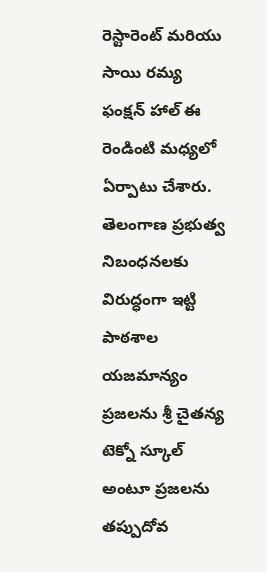రెస్టారెంట్ మరియు సాయి రమ్య ఫంక్షన్ హాల్ ఈ రెండింటి మధ్యలో ఏర్పాటు చేశారు. తెలంగాణ ప్రభుత్వ నిబంధనలకు విరుద్ధంగా ఇట్టి పాఠశాల యజమాన్యం ప్రజలను శ్రీ చైతన్య టెక్నో స్కూల్ అంటూ ప్రజలను తప్పుదోవ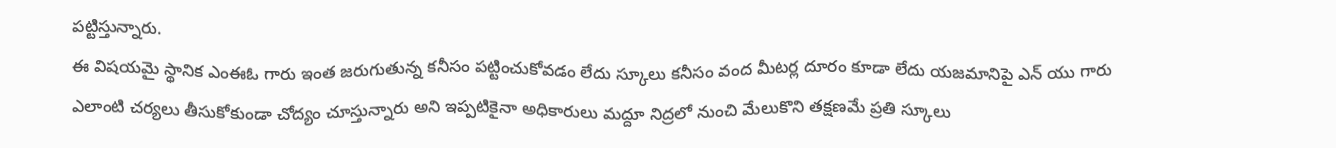పట్టిస్తున్నారు.
ఈ విషయమై స్థానిక ఎంఈఓ గారు ఇంత జరుగుతున్న కనీసం పట్టించుకోవడం లేదు స్కూలు కనీసం వంద మీటర్ల దూరం కూడా లేదు యజమానిపై ఎన్ యు గారు ఎలాంటి చర్యలు తీసుకోకుండా చోద్యం చూస్తున్నారు అని ఇప్పటికైనా అధికారులు మద్దూ నిద్రలో నుంచి మేలుకొని తక్షణమే ప్రతి స్కూలు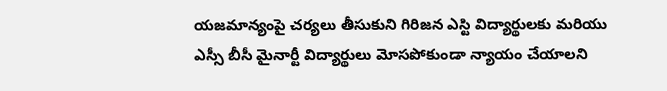యజమాన్యంపై చర్యలు తీసుకుని గిరిజన ఎస్టి విద్యార్థులకు మరియు ఎస్సీ బీసీ మైనార్టీ విద్యార్థులు మోసపోకుండా న్యాయం చేయాలని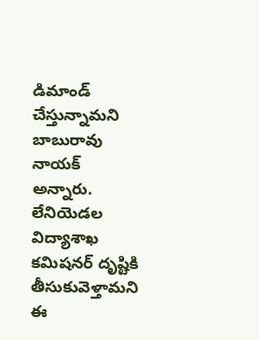డిమాండ్ చేస్తున్నామని బాబురావు నాయక్ అన్నారు. లేనియెడల విద్యాశాఖ కమిషనర్ దృష్టికి తీసుకువెళ్తామని ఈ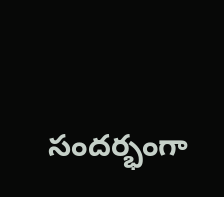సందర్భంగా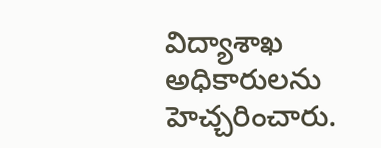విద్యాశాఖ అధికారులను హెచ్చరించారు.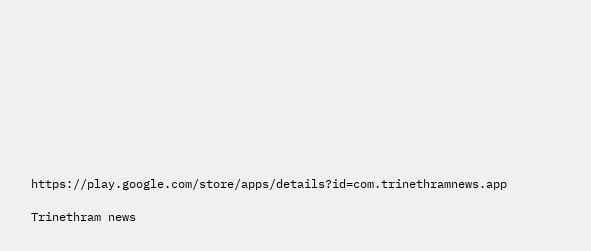https://play.google.com/store/apps/details?id=com.trinethramnews.app

Trinethram news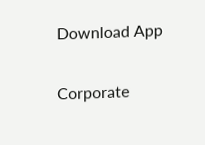Download App

Corporate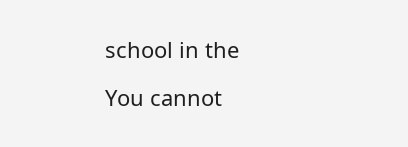school in the

You cannot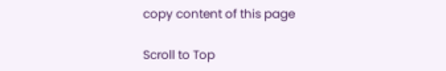copy content of this page

Scroll to Top